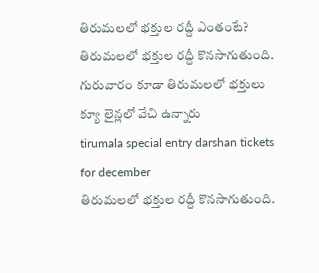తిరుమలలో భక్తుల రద్దీ ఎంతంటే?
తిరుమలలో భక్తుల రద్దీ కొనసాగుతుంది. గురువారం కూడా తిరుమలలో భక్తులు క్యూ లైన్లలో వేచి ఉన్నారు
tirumala special entry darshan tickets for december
తిరుమలలో భక్తుల రద్దీ కొనసాగుతుంది.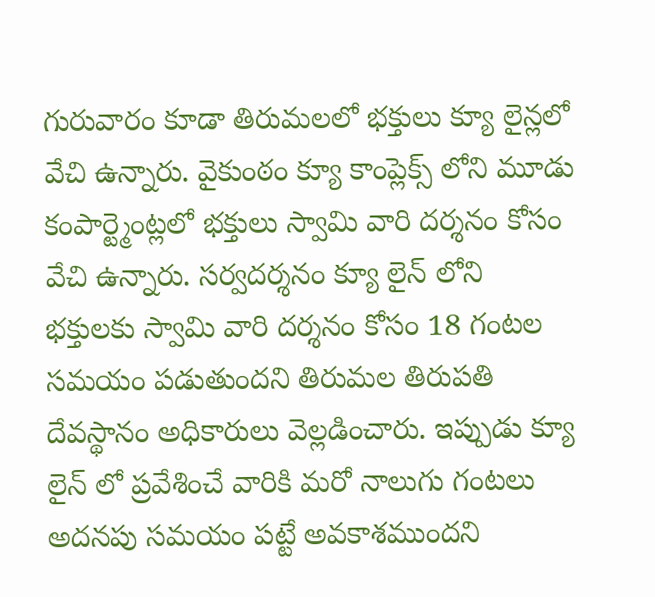గురువారం కూడా తిరుమలలో భక్తులు క్యూ లైన్లలో వేచి ఉన్నారు. వైకుంఠం క్యూ కాంప్లెక్స్ లోని మూడు కంపార్ట్మెంట్లలో భక్తులు స్వామి వారి దర్శనం కోసం వేచి ఉన్నారు. సర్వదర్శనం క్యూ లైన్ లోని భక్తులకు స్వామి వారి దర్శనం కోసం 18 గంటల సమయం పడుతుందని తిరుమల తిరుపతి దేవస్థానం అధికారులు వెల్లడించారు. ఇప్పుడు క్యూ లైన్ లో ప్రవేశించే వారికి మరో నాలుగు గంటలు అదనపు సమయం పట్టే అవకాశముందని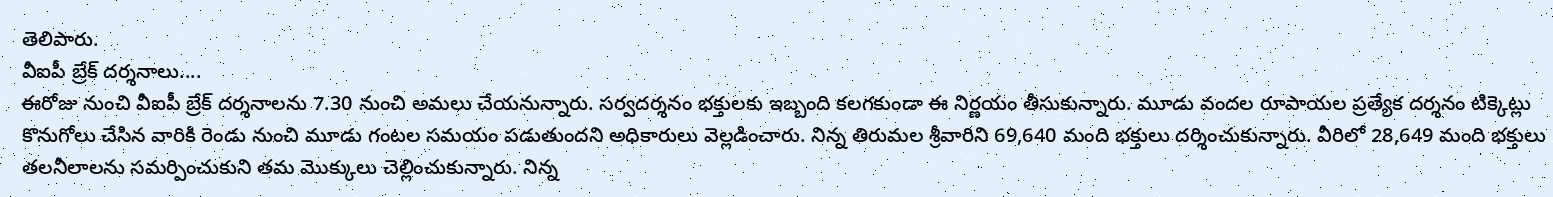తెలిపారు.
వీఐపీ బ్రేక్ దర్శనాలు....
ఈరోజు నుంచి వీఐపీ బ్రేక్ దర్శనాలను 7.30 నుంచి అమలు చేయనున్నారు. సర్వదర్శనం భక్తులకు ఇబ్బంది కలగకుండా ఈ నిర్ణయం తీసుకున్నారు. మూడు వందల రూపాయల ప్రత్యేక దర్శనం టిక్కెట్లు కొనుగోలు చేసిన వారికి రెండు నుంచి మూడు గంటల సమయం పడుతుందని అధికారులు వెల్లడించారు. నిన్న తిరుమల శ్రీవారిని 69,640 మంది భక్తులు దర్శించుకున్నారు. వీరిలో 28,649 మంది భక్తులు తలనీలాలను సమర్పించుకుని తమ మొక్కులు చెల్లించుకున్నారు. నిన్న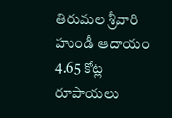తిరుమల శ్రీవారి హుండీ ఆదాయం 4.65 కోట్ల రూపాయలు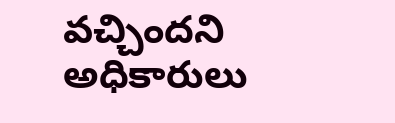వచ్చిందని అధికారులు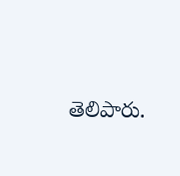తెలిపారు.